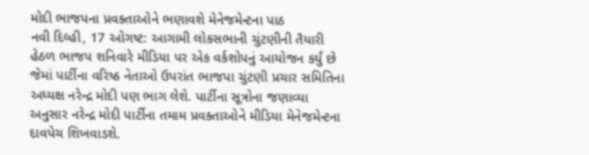મોદી ભાજપના પ્રવક્તાઓને ભણાવશે મેનેજમેન્ટના પાઠ
નવી દિલ્હી, 17 ઓગષ્ટ: આગામી લોકસભાની ચુંટણીની તૈયારી હેઠળ ભાજપ શનિવારે મીડિયા પર એક વર્કશોપનું આયોજન કર્યું છે જેમાં પાર્ટીના વરિષ્ઠ નેતાઓ ઉપરાંત ભાજપા ચુંટણી પ્રચાર સમિતિના અધ્યક્ષ નરેન્દ્ર મોદી પણ ભાગ લેશે. પાર્ટીના સૂત્રોના જણાવ્યા અનુસાર નરેન્દ્ર મોદી પાર્ટીના તમામ પ્રવક્તાઓને મીડિયા મેનેજમેન્ટના દાવપેચ શિખવાડશે.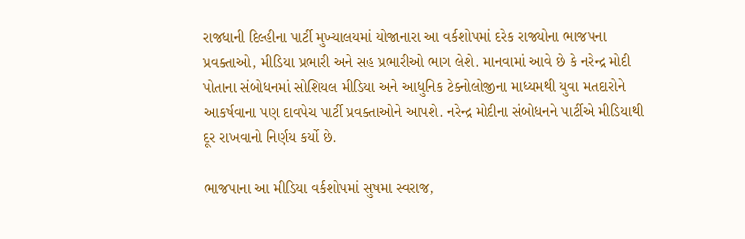રાજધાની દિલ્હીના પાર્ટી મુખ્યાલયમાં યોજાનારા આ વર્કશોપમાં દરેક રાજ્યોના ભાજપના પ્રવક્તાઓ, મીડિયા પ્રભારી અને સહ પ્રભારીઓ ભાગ લેશે. માનવામાં આવે છે કે નરેન્દ્ર મોદી પોતાના સંબોધનમાં સોશિયલ મીડિયા અને આધુનિક ટેક્નોલોજીના માધ્યમથી યુવા મતદારોને આકર્ષવાના પણ દાવપેચ પાર્ટી પ્રવક્તાઓને આપશે. નરેન્દ્ર મોદીના સંબોધનને પાર્ટીએ મીડિયાથી દૂર રાખવાનો નિર્ણય કર્યો છે.

ભાજપાના આ મીડિયા વર્કશોપમાં સુષમા સ્વરાજ,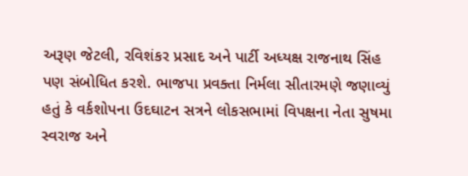અરૂણ જેટલી, રવિશંકર પ્રસાદ અને પાર્ટી અધ્યક્ષ રાજનાથ સિંહ પણ સંબોધિત કરશે. ભાજપા પ્રવક્તા નિર્મલા સીતારમણે જણાવ્યું હતું કે વર્કશોપના ઉદઘાટન સત્રને લોકસભામાં વિપક્ષના નેતા સુષમા સ્વરાજ અને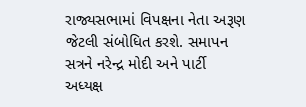રાજ્યસભામાં વિપક્ષના નેતા અરૂણ જેટલી સંબોધિત કરશે. સમાપન સત્રને નરેન્દ્ર મોદી અને પાર્ટી અધ્યક્ષ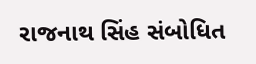રાજનાથ સિંહ સંબોધિત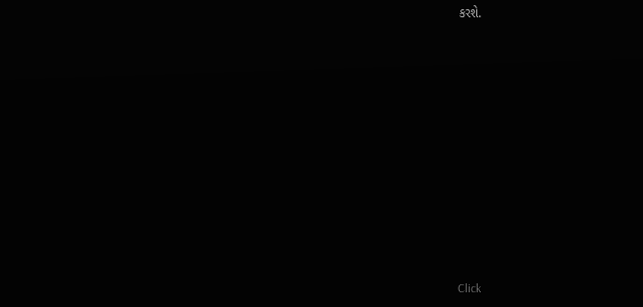કરશે.












Click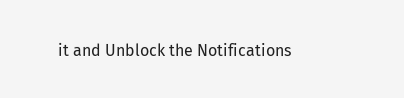it and Unblock the Notifications